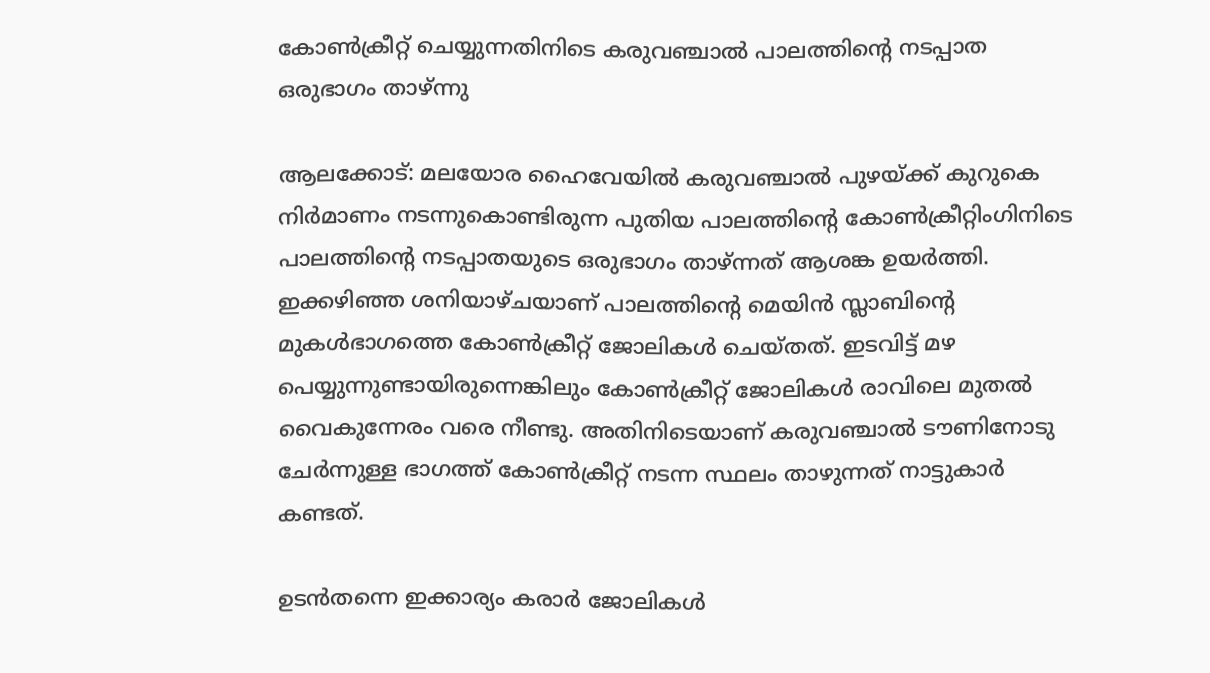കോണ്‍ക്രീറ്റ് ചെയ്യുന്നതിനിടെ കരുവഞ്ചാല്‍ പാലത്തിന്‍റെ നടപ്പാത ഒരുഭാഗം താഴ്ന്നു

ആലക്കോട്: മലയോര ഹൈവേയില്‍ കരുവഞ്ചാല്‍ പുഴയ്ക്ക് കുറുകെ നിർമാണം നടന്നുകൊണ്ടിരുന്ന പുതിയ പാലത്തിന്‍റെ കോണ്‍ക്രീറ്റിംഗിനിടെ പാലത്തിന്‍റെ നടപ്പാതയുടെ ഒരുഭാഗം താഴ്ന്നത് ആശങ്ക ഉയർത്തി.
ഇക്കഴിഞ്ഞ ശനിയാഴ്ചയാണ് പാലത്തിന്‍റെ മെയിൻ സ്ലാബിന്‍റെ മുകള്‍ഭാഗത്തെ കോണ്‍ക്രീറ്റ് ജോലികള്‍ ചെയ്തത്. ഇടവിട്ട് മഴ പെയ്യുന്നുണ്ടായിരുന്നെങ്കിലും കോണ്‍ക്രീറ്റ് ജോലികള്‍ രാവിലെ മുതല്‍ വൈകുന്നേരം വരെ നീണ്ടു. അതിനിടെയാണ് കരുവഞ്ചാല്‍ ടൗണിനോടു ചേർന്നുള്ള ഭാഗത്ത് കോണ്‍ക്രീറ്റ് നടന്ന സ്ഥലം താഴുന്നത് നാട്ടുകാർ കണ്ടത്.

ഉടൻതന്നെ ഇക്കാര്യം കരാർ ജോലികള്‍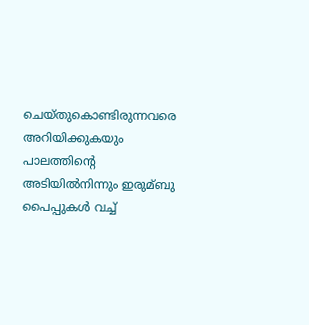ചെയ്തുകൊണ്ടിരുന്നവരെ അറിയിക്കുകയും പാലത്തിന്‍റെ അടിയില്‍നിന്നും ഇരുമ്ബു പൈപ്പുകള്‍ വച്ച്‌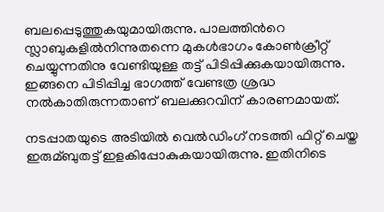ബലപ്പെടുത്തുകയുമായിരുന്നു. പാലത്തിന്‍റെ സ്ലാബുകളില്‍നിന്നുതന്നെ മുകള്‍ഭാഗം കോണ്‍ക്രീറ്റ് ചെയ്യുന്നതിനു വേണ്ടിയുള്ള തട്ട് പിടിപ്പിക്കുകയായിരുന്നു. ഇങ്ങനെ പിടിപ്പിച്ച ഭാഗത്ത് വേണ്ടത്ര ശ്രദ്ധ നല്‍കാതിരുന്നതാണ് ബലക്കുറവിന് കാരണമായത്.

നടപ്പാതയുടെ അടിയില്‍ വെല്‍ഡിംഗ് നടത്തി ഫിറ്റ് ചെയ്ത ഇരുമ്ബുതട്ട് ഇളകിപ്പോകുകയായിരുന്നു. ഇതിനിടെ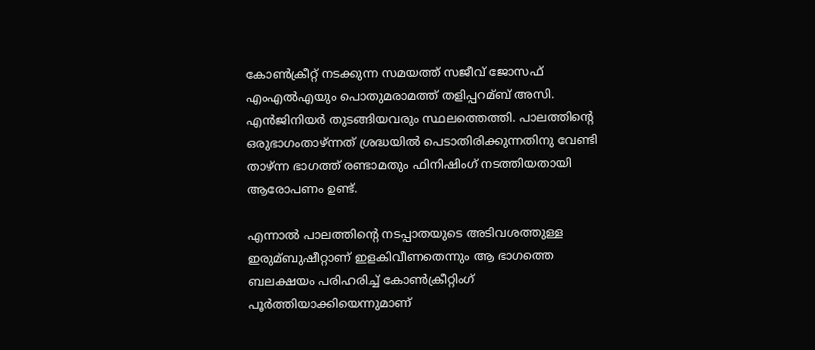കോണ്‍ക്രീറ്റ് നടക്കുന്ന സമയത്ത് സജീവ് ജോസഫ് എംഎല്‍എയും പൊതുമരാമത്ത് തളിപ്പറമ്ബ് അസി. എൻജിനിയർ തുടങ്ങിയവരും സ്ഥലത്തെത്തി. പാലത്തിന്‍റെ ഒരുഭാഗംതാഴ്ന്നത് ശ്രദ്ധയില്‍ പെടാതിരിക്കുന്നതിനു വേണ്ടി താഴ്ന്ന ഭാഗത്ത് രണ്ടാമതും ഫിനിഷിംഗ് നടത്തിയതായി ആരോപണം ഉണ്ട്.

എന്നാല്‍ പാലത്തിന്‍റെ നടപ്പാതയുടെ അടിവശത്തുള്ള ഇരുമ്ബുഷീറ്റാണ് ഇളകിവീണതെന്നും ആ ഭാഗത്തെ ബലക്ഷയം പരിഹരിച്ച്‌ കോണ്‍ക്രീറ്റിംഗ് പൂർത്തിയാക്കിയെന്നുമാണ്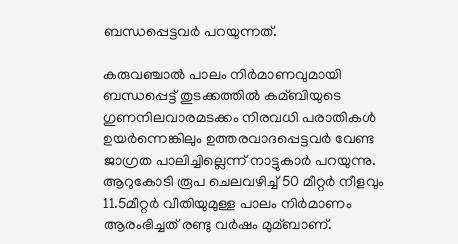ബന്ധപ്പെട്ടവർ പറയുന്നത്.

കരുവഞ്ചാല്‍ പാലം നിർമാണവുമായി ബന്ധപ്പെട്ട് തുടക്കത്തില്‍ കമ്ബിയുടെ ഗുണനിലവാരമടക്കം നിരവധി പരാതികള്‍ ഉയർന്നെങ്കിലും ഉത്തരവാദപ്പെട്ടവർ വേണ്ട ജാഗ്രത പാലിച്ചില്ലെന്ന് നാട്ടുകാർ പറയുന്നു. ആറുകോടി രൂപ ചെലവഴിച്ച്‌ 50 മീറ്റർ നീളവും 11.5മീറ്റർ വീതിയുമുള്ള പാലം നിർമാണം ആരംഭിച്ചത് രണ്ടു വർഷം മുമ്ബാണ്.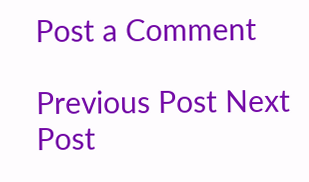Post a Comment

Previous Post Next Post